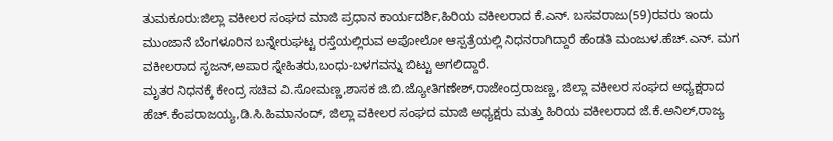ತುಮಕೂರು:ಜಿಲ್ಲಾ ವಕೀಲರ ಸಂಘದ ಮಾಜಿ ಪ್ರಧಾನ ಕಾರ್ಯದರ್ಶಿ,ಹಿರಿಯ ವಕೀಲರಾದ ಕೆ.ಎನ್. ಬಸವರಾಜು(59)ರವರು ಇಂದು ಮುಂಜಾನೆ ಬೆಂಗಳೂರಿನ ಬನ್ನೇರುಘಟ್ಟ ರಸ್ತೆಯಲ್ಲಿರುವ ಅಪೋಲೋ ಆಸ್ಪತ್ರೆಯಲ್ಲಿ ನಿಧನರಾಗಿದ್ದಾರೆ ಹೆಂಡತಿ ಮಂಜುಳ.ಹೆಚ್.ಎನ್. ಮಗ ವಕೀಲರಾದ ಸೃಜನ್,ಅಪಾರ ಸ್ನೇಹಿತರು,ಬಂಧು-ಬಳಗವನ್ನು ಬಿಟ್ಟು ಅಗಲಿದ್ದಾರೆ.
ಮೃತರ ನಿಧನಕ್ಕೆ ಕೇಂದ್ರ ಸಚಿವ ವಿ.ಸೋಮಣ್ಣ,ಶಾಸಕ ಜಿ.ಬಿ.ಜ್ಯೋತಿಗಣೇಶ್,ರಾಜೇಂದ್ರರಾಜಣ್ಣ, ಜಿಲ್ಲಾ ವಕೀಲರ ಸಂಘದ ಅಧ್ಯಕ್ಷರಾದ ಹೆಚ್.ಕೆಂಪರಾಜಯ್ಯ,ಡಿ.ಸಿ.ಹಿಮಾನಂದ್, ಜಿಲ್ಲಾ ವಕೀಲರ ಸಂಘದ ಮಾಜಿ ಅಧ್ಯಕ್ಷರು ಮತ್ತು ಹಿರಿಯ ವಕೀಲರಾದ ಜೆ.ಕೆ.ಅನಿಲ್,ರಾಜ್ಯ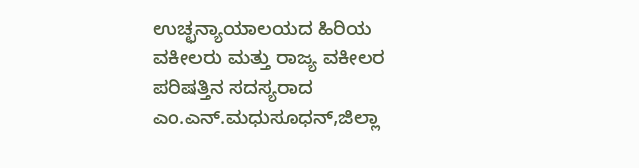ಉಚ್ಛನ್ಯಾಯಾಲಯದ ಹಿರಿಯ ವಕೀಲರು ಮತ್ತು ರಾಜ್ಯ ವಕೀಲರ ಪರಿಷತ್ತಿನ ಸದಸ್ಯರಾದ ಎಂ.ಎನ್.ಮಧುಸೂಧನ್,ಜಿಲ್ಲಾ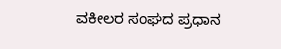ವಕೀಲರ ಸಂಘದ ಪ್ರಧಾನ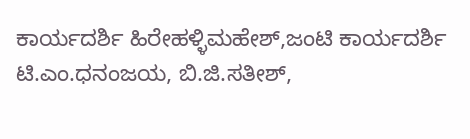ಕಾರ್ಯದರ್ಶಿ ಹಿರೇಹಳ್ಳಿಮಹೇಶ್,ಜಂಟಿ ಕಾರ್ಯದರ್ಶಿ ಟಿ.ಎಂ.ಧನಂಜಯ, ಬಿ.ಜಿ.ಸತೀಶ್,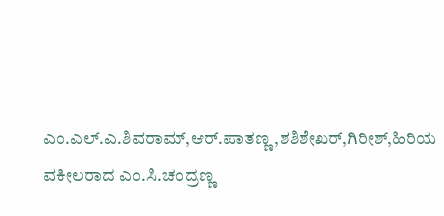ಎಂ.ಎಲ್.ಎ.ಶಿವರಾಮ್,ಆರ್.ಪಾತಣ್ಣ,ಶಶಿಶೇಖರ್,ಗಿರೀಶ್,ಹಿರಿಯ ವಕೀಲರಾದ ಎಂ.ಸಿ.ಚಂದ್ರಣ್ಣ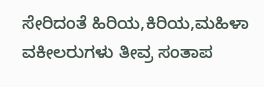ಸೇರಿದಂತೆ ಹಿರಿಯ,ಕಿರಿಯ,ಮಹಿಳಾ ವಕೀಲರುಗಳು ತೀವ್ರ ಸಂತಾಪ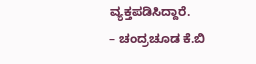ವ್ಯಕ್ತಪಡಿಸಿದ್ದಾರೆ.
– ಚಂದ್ರಚೂಡ ಕೆ.ಬಿ